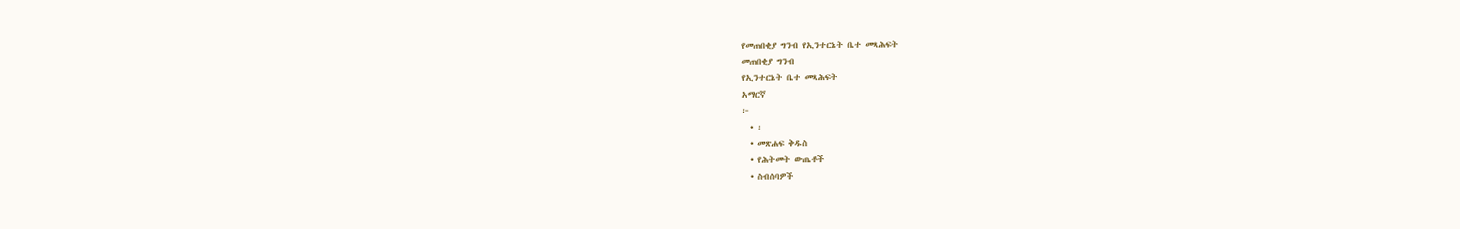የመጠበቂያ ግንብ የኢንተርኔት ቤተ መጻሕፍት
መጠበቂያ ግንብ
የኢንተርኔት ቤተ መጻሕፍት
አማርኛ
፦
  • ፡
  • መጽሐፍ ቅዱስ
  • የሕትመት ውጤቶች
  • ስብሰባዎች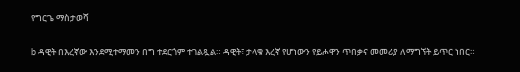የግርጌ ማስታወሻ

b ዳዊት በእረኛው እንደሚተማመን በግ ተደርጎም ተገልጿል። ዳዊት፣ ታላቁ እረኛ የሆነውን የይሖዋን ጥበቃና መመሪያ ለማግኘት ይጥር ነበር።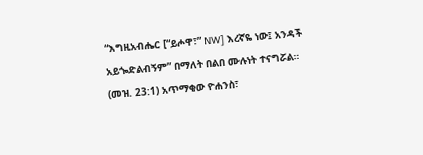“እግዚአብሔር [“ይሖዋ፣” NW] እረኛዬ ነው፤ አንዳች አይጐድልብኝም” በማለት በልበ ሙሉነት ተናግሯል። (መዝ. 23:1) አጥማቂው ዮሐንስ፣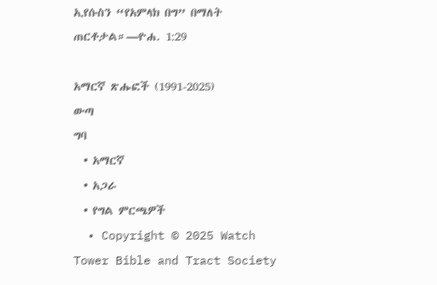ኢየሱስን “የአምላክ በግ” በማለት ጠርቶታል።—ዮሐ. 1:29

አማርኛ ጽሑፎች (1991-2025)
ውጣ
ግባ
  • አማርኛ
  • አጋራ
  • የግል ምርጫዎች
  • Copyright © 2025 Watch Tower Bible and Tract Society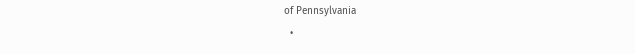of Pennsylvania
  •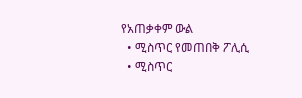የአጠቃቀም ውል
  • ሚስጥር የመጠበቅ ፖሊሲ
  • ሚስጥር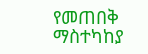የመጠበቅ ማስተካከያ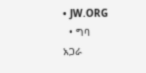• JW.ORG
  • ግባ
አጋራ